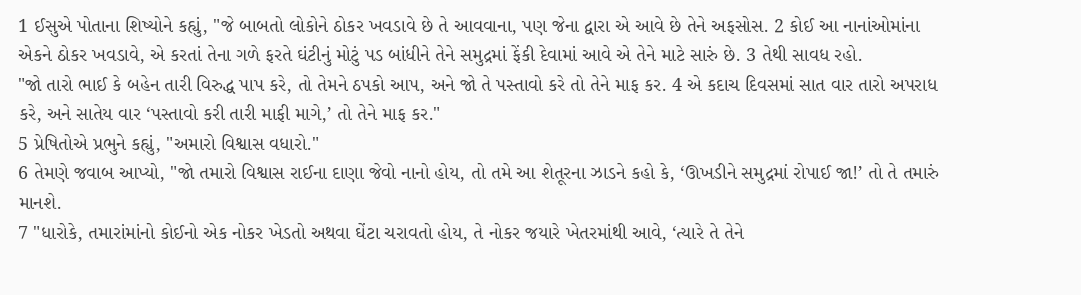1 ઈસુએ પોતાના શિષ્યોને કહ્યું, "જે બાબતો લોકોને ઠોકર ખવડાવે છે તે આવવાના, પણ જેના દ્વારા એ આવે છે તેને અફસોસ. 2 કોઈ આ નાનાંઓમાંના એકને ઠોકર ખવડાવે, એ કરતાં તેના ગળે ફરતે ઘંટીનું મોટું પડ બાંધીને તેને સમુદ્રમાં ફેંકી દેવામાં આવે એ તેને માટે સારું છે. 3 તેથી સાવધ રહો.
"જો તારો ભાઈ કે બહેન તારી વિરુદ્ધ પાપ કરે, તો તેમને ઠપકો આપ, અને જો તે પસ્તાવો કરે તો તેને માફ કર. 4 એ કદાચ દિવસમાં સાત વાર તારો અપરાધ કરે, અને સાતેય વાર ‘પસ્તાવો કરી તારી માફી માગે,’ તો તેને માફ કર."
5 પ્રેષિતોએ પ્રભુને કહ્યું, "અમારો વિશ્વાસ વધારો."
6 તેમણે જવાબ આપ્યો, "જો તમારો વિશ્વાસ રાઈના દાણા જેવો નાનો હોય, તો તમે આ શેતૂરના ઝાડને કહો કે, ‘ઊખડીને સમુદ્રમાં રોપાઈ જા!’ તો તે તમારું માનશે.
7 "ધારોકે, તમારાંમાંનો કોઈનો એક નોકર ખેડતો અથવા ઘેંટા ચરાવતો હોય, તે નોકર જયારે ખેતરમાંથી આવે, ‘ત્યારે તે તેને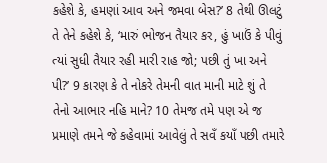કહેશે કે, હમણાં આવ અને જમવા બેસ?’ 8 તેથી ઊલટું તે તેને કહેશે કે, ‘મારું ભોજન તૈયાર કર, હું ખાઉં કે પીવું ત્યાં સુધી તૈયાર રહી મારી રાહ જો; પછી તું ખા અને પી?’ 9 કારણ કે તે નોકરે તેમની વાત માની માટે શું તે તેનો આભાર નહિ માને? 10 તેમજ તમે પણ એ જ પ્રમાણે તમને જે કહેવામાં આવેલું તે સવઁ કયાઁ પછી તમારે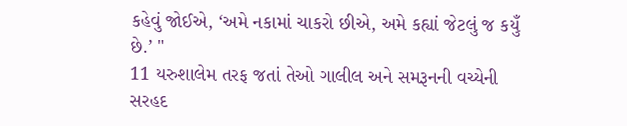કહેવું જોઈએ, ‘અમે નકામાં ચાકરો છીએ, અમે કહ્યાં જેટલું જ કયુઁ છે.’ "
11 યરુશાલેમ તરફ જતાં તેઓ ગાલીલ અને સમરૂનની વચ્યેની સરહદ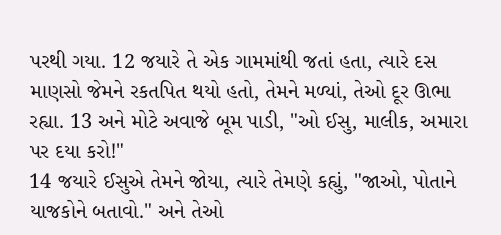પરથી ગયા. 12 જયારે તે એક ગામમાંથી જતાં હતા, ત્યારે દસ માણસો જેમને રકતપિત થયો હતો, તેમને મળ્યાં, તેઓ દૂર ઊભા રહ્યા. 13 અને મોટે અવાજે બૂમ પાડી, "ઓ ઈસુ, માલીક, અમારા પર દયા કરો!"
14 જયારે ઈસુએ તેમને જોયા, ત્યારે તેમણે કહ્યું, "જાઓ, પોતાને યાજકોને બતાવો." અને તેઓ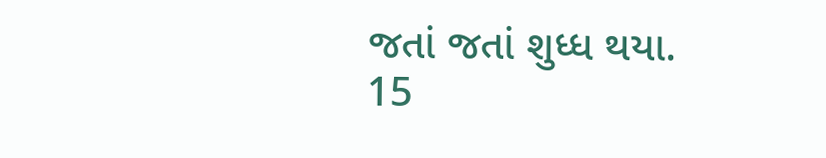જતાં જતાં શુધ્ધ થયા.
15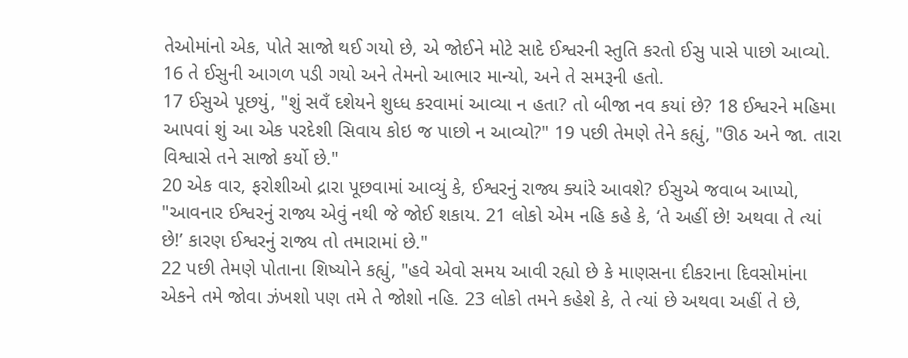તેઓમાંનો એક, પોતે સાજો થઈ ગયો છે, એ જોઈને મોટે સાદે ઈશ્વરની સ્તુતિ કરતો ઈસુ પાસે પાછો આવ્યો. 16 તે ઈસુની આગળ પડી ગયો અને તેમનો આભાર માન્યો, અને તે સમરૂની હતો.
17 ઈસુએ પૂછયું, "શું સવઁ દશેયને શુધ્ધ કરવામાં આવ્યા ન હતા? તો બીજા નવ કયાં છે? 18 ઈશ્વરને મહિમા આપવાં શું આ એક પરદેશી સિવાય કોઇ જ પાછો ન આવ્યો?" 19 પછી તેમણે તેને કહ્યું, "ઊઠ અને જા. તારા વિશ્વાસે તને સાજો કર્યો છે."
20 એક વાર, ફરોશીઓ દ્રારા પૂછવામાં આવ્યું કે, ઈશ્વરનું રાજ્ય ક્યાંરે આવશે? ઈસુએ જવાબ આપ્યો, "આવનાર ઈશ્વરનું રાજ્ય એવું નથી જે જોઈ શકાય. 21 લોકો એમ નહિ કહે કે, ‘તે અહીં છે! અથવા તે ત્યાં છે!’ કારણ ઈશ્વરનું રાજ્ય તો તમારામાં છે."
22 પછી તેમણે પોતાના શિષ્યોને કહ્યું, "હવે એવો સમય આવી રહ્યો છે કે માણસના દીકરાના દિવસોમાંના એકને તમે જોવા ઝંખશો પણ તમે તે જોશો નહિ. 23 લોકો તમને કહેશે કે, તે ત્યાં છે અથવા અહીં તે છે,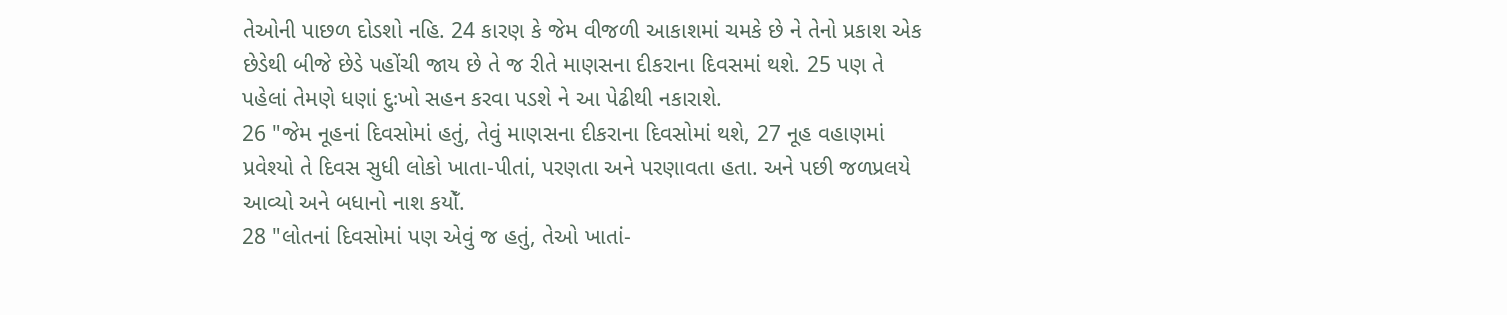તેઓની પાછળ દોડશો નહિ. 24 કારણ કે જેમ વીજળી આકાશમાં ચમકે છે ને તેનો પ્રકાશ એક છેડેથી બીજે છેડે પહોંચી જાય છે તે જ રીતે માણસના દીકરાના દિવસમાં થશે. 25 પણ તે પહેલાં તેમણે ધણાં દુઃખો સહન કરવા પડશે ને આ પેઢીથી નકારાશે.
26 "જેમ નૂહનાં દિવસોમાં હતું, તેવું માણસના દીકરાના દિવસોમાં થશે, 27 નૂહ વહાણમાં પ્રવેશ્યો તે દિવસ સુધી લોકો ખાતા-પીતાં, પરણતા અને પરણાવતા હતા. અને પછી જળપ્રલયે આવ્યો અને બધાનો નાશ કયોઁ.
28 "લોતનાં દિવસોમાં પણ એવું જ હતું, તેઓ ખાતાં-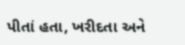પીતાં હતા, ખરીદતા અને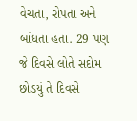વેચતા, રોપતા અને બાંધતા હતા. 29 પણ જે દિવસે લોતે સદોમ છોડયું તે દિવસે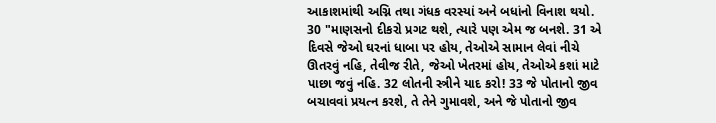આકાશમાંથી અગ્નિ તથા ગંધક વરસ્યાં અને બધાંનો વિનાશ થયો.
30 "માણસનો દીકરો પ્રગટ થશે, ત્યારે પણ એમ જ બનશે. 31 એ દિવસે જેઓ ઘરનાં ધાબા પર હોય, તેઓએ સામાન લેવાં નીચે ઊતરવું નહિ, તેવીજ રીતે, જેઓ ખેતરમાં હોય, તેઓએ કશાં માટે પાછા જવું નહિ. 32 લોતની સ્ત્રીને યાદ કરો! 33 જે પોતાનો જીવ બચાવવાં પ્રયત્ન કરશે, તે તેને ગુમાવશે, અને જે પોતાનો જીવ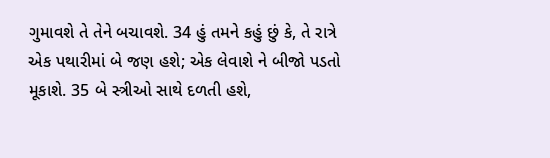ગુમાવશે તે તેને બચાવશે. 34 હું તમને કહું છું કે, તે રાત્રે એક પથારીમાં બે જણ હશે; એક લેવાશે ને બીજો પડતો મૂકાશે. 35 બે સ્ત્રીઓ સાથે દળતી હશે,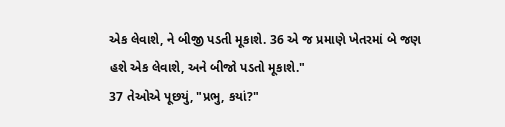એક લેવાશે, ને બીજી પડતી મૂકાશે. 36 એ જ પ્રમાણે ખેતરમાં બે જણ હશે એક લેવાશે, અને બીજો પડતો મૂકાશે."
37 તેઓએ પૂછયું, "પ્રભુ, કયાં?"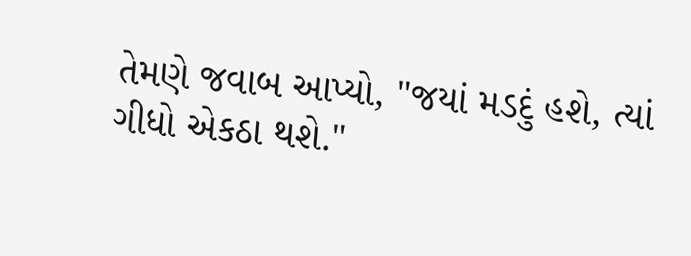તેમણે જવાબ આપ્યો, "જયાં મડદું હશે, ત્યાં ગીધો એકઠા થશે."